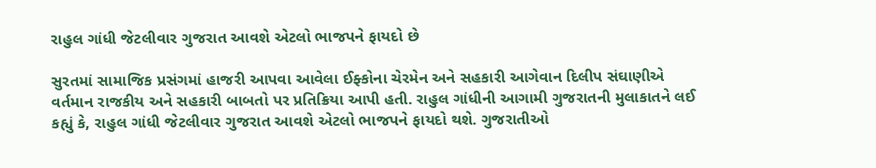રાહુલ ગાંધી જેટલીવાર ગુજરાત આવશે એટલો ભાજપને ફાયદો છે

સુરતમાં સામાજિક પ્રસંગમાં હાજરી આપવા આવેલા ઈફ્કોના ચેરમેન અને સહકારી આગેવાન દિલીપ સંઘાણીએ વર્તમાન રાજકીય અને સહકારી બાબતો પર પ્રતિક્રિયા આપી હતી. રાહુલ ગાંધીની આગામી ગુજરાતની મુલાકાતને લઈ કહ્યું કે, રાહુલ ગાંધી જેટલીવાર ગુજરાત આવશે એટલો ભાજપને ફાયદો થશે. ગુજરાતીઓ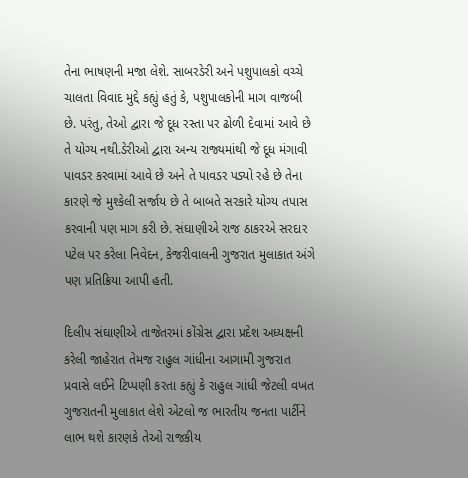તેના ભાષણની મજા લેશે. સાબરડેરી અને પશુપાલકો વચ્ચે ચાલતા વિવાદ મુદ્દે કહ્યું હતું કે, પશુપાલકોની માગ વાજબી છે. પરંતુ, તેઓ દ્વારા જે દૂધ રસ્તા પર ઢોળી દેવામાં આવે છે તે યોગ્ય નથી.ડેરીઓ દ્વારા અન્ય રાજ્યમાંથી જે દૂધ મંગાવી પાવડર કરવામાં આવે છે અને તે પાવડર પડ્યો રહે છે તેના કારણે જે મુશ્કેલી સર્જાય છે તે બાબતે સરકારે યોગ્ય તપાસ કરવાની પણ માગ કરી છે. સંઘાણીએ રાજ ઠાકરએ સરદાર પટેલ પર કરેલા નિવેદન, કેજરીવાલની ગુજરાત મુલાકાત અંગે પણ પ્રતિક્રિયા આપી હતી.

દિલીપ સંઘાણીએ તાજેતરમાં કોંગ્રેસ દ્વારા પ્રદેશ અધ્યક્ષની કરેલી જાહેરાત તેમજ રાહુલ ગાંધીના આગામી ગુજરાત પ્રવાસે લઈને ટિપ્પણી કરતા કહ્યું કે રાહુલ ગાંધી જેટલી વખત ગુજરાતની મુલાકાત લેશે એટલો જ ભારતીય જનતા પાર્ટીને લાભ થશે કારણકે તેઓ રાજકીય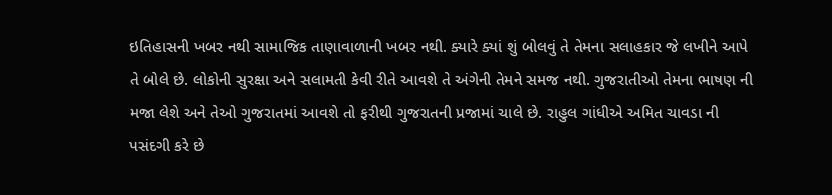ઇતિહાસની ખબર નથી સામાજિક તાણાવાળાની ખબર નથી. ક્યારે ક્યાં શું બોલવું તે તેમના સલાહકાર જે લખીને આપે તે બોલે છે. લોકોની સુરક્ષા અને સલામતી કેવી રીતે આવશે તે અંગેની તેમને સમજ નથી. ગુજરાતીઓ તેમના ભાષણ ની મજા લેશે અને તેઓ ગુજરાતમાં આવશે તો ફરીથી ગુજરાતની પ્રજામાં ચાલે છે. રાહુલ ગાંધીએ અમિત ચાવડા ની પસંદગી કરે છે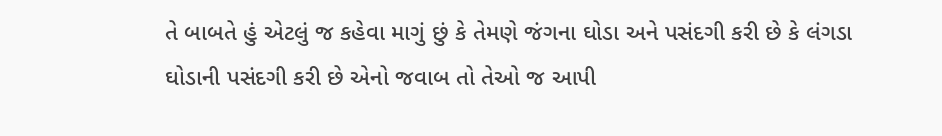તે બાબતે હું એટલું જ કહેવા માગું છું કે તેમણે જંગના ઘોડા અને પસંદગી કરી છે કે લંગડા ઘોડાની પસંદગી કરી છે એનો જવાબ તો તેઓ જ આપી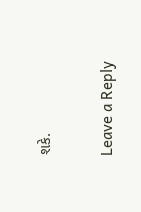શકે.

Leave a Reply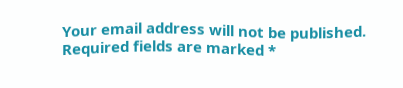Your email address will not be published. Required fields are marked *